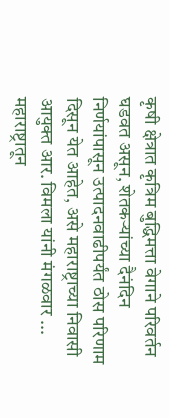कृषी क्षेत्रात कृत्रिम बुद्धिमत्ता वेगाने परिवर्तन घडवत असून, शेतकऱ्यांच्या दैनंदिन निर्णयांपासून उत्पादनवाढीपर्यंत ठोस परिणाम दिसून येत आहेत, असे महाराष्ट्राच्या निवासी आयुक्त आर. विमला यांनी मंगळवार ...
महाराष्ट्रातून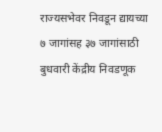राज्यसभेवर निवडून द्यायच्या ७ जागांसह ३७ जागांसाठी बुधवारी केंद्रीय निवडणूक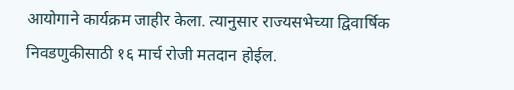आयोगाने कार्यक्रम जाहीर केला. त्यानुसार राज्यसभेच्या द्विवार्षिक निवडणुकीसाठी १६ मार्च रोजी मतदान होईल.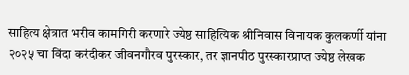साहित्य क्षेत्रात भरीव कामगिरी करणारे ज्येष्ठ साहित्यिक श्रीनिवास विनायक कुलकर्णी यांना २०२५ चा विंदा करंदीकर जीवनगौरव पुरस्कार, तर ज्ञानपीठ पुरस्कारप्राप्त ज्येष्ठ लेखक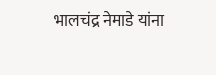भालचंद्र नेमाडे यांना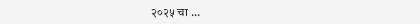२०२५ चा ...